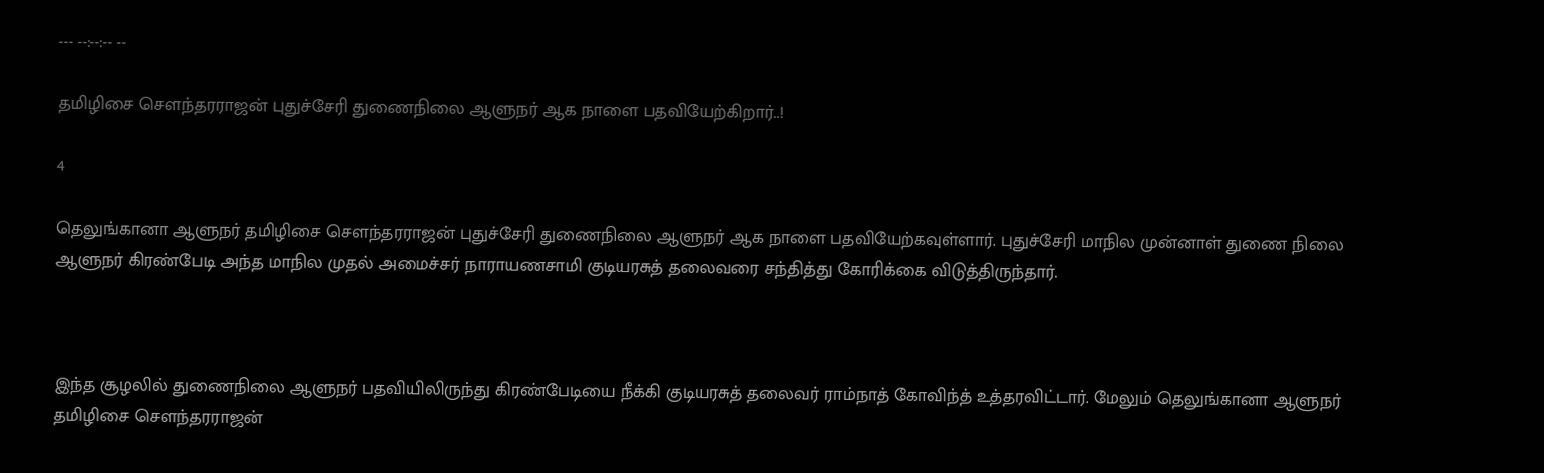--- --:--:-- --

தமிழிசை சௌந்தரராஜன் புதுச்சேரி துணைநிலை ஆளுநர் ஆக நாளை பதவியேற்கிறார்..!

4

தெலுங்கானா ஆளுநர் தமிழிசை சௌந்தரராஜன் புதுச்சேரி துணைநிலை ஆளுநர் ஆக நாளை பதவியேற்கவுள்ளார். புதுச்சேரி மாநில முன்னாள் துணை நிலை ஆளுநர் கிரண்பேடி அந்த மாநில முதல் அமைச்சர் நாராயணசாமி குடியரசுத் தலைவரை சந்தித்து கோரிக்கை விடுத்திருந்தார்.



இந்த சூழலில் துணைநிலை ஆளுநர் பதவியிலிருந்து கிரண்பேடியை நீக்கி குடியரசுத் தலைவர் ராம்நாத் கோவிந்த் உத்தரவிட்டார். மேலும் தெலுங்கானா ஆளுநர் தமிழிசை சௌந்தரராஜன்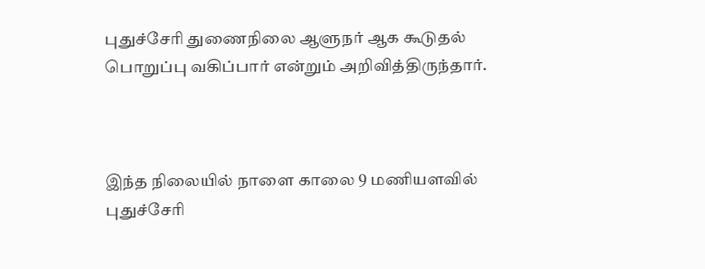புதுச்சேரி துணைநிலை ஆளுநர் ஆக கூடுதல் பொறுப்பு வகிப்பார் என்றும் அறிவித்திருந்தார்.



இந்த நிலையில் நாளை காலை 9 மணியளவில் புதுச்சேரி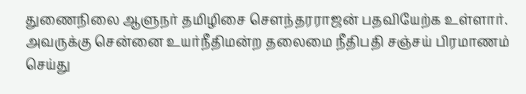துணைநிலை ஆளுநர் தமிழிசை சௌந்தரராஜன் பதவியேற்க உள்ளார். அவருக்கு சென்னை உயர்நீதிமன்ற தலைமை நீதிபதி சஞ்சய் பிரமாணம் செய்து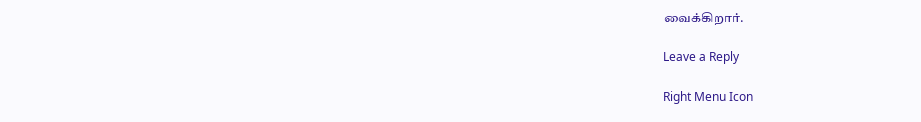வைக்கிறார்.

Leave a Reply

Right Menu Icon